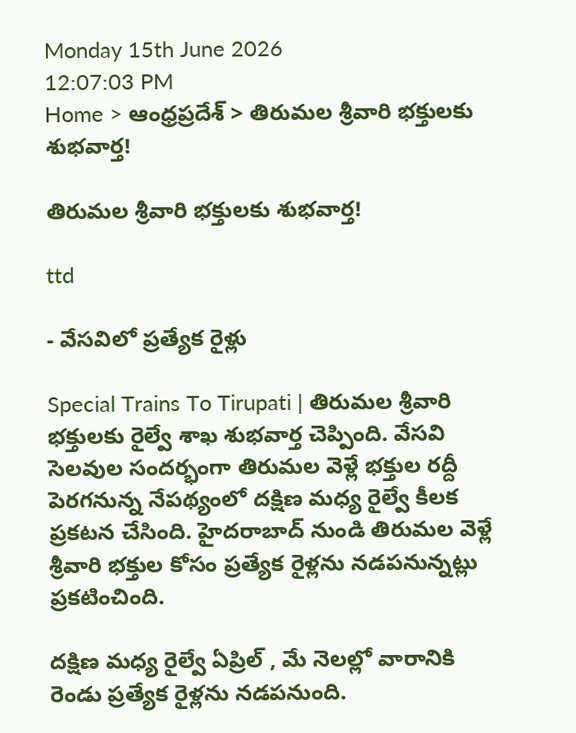Monday 15th June 2026
12:07:03 PM
Home > ఆంధ్రప్రదేశ్ > తిరుమల శ్రీవారి భక్తులకు శుభవార్త!

తిరుమల శ్రీవారి భక్తులకు శుభవార్త!

ttd

- వేసవిలో ప్రత్యేక రైళ్లు

Special Trains To Tirupati | తిరుమల శ్రీవారి భక్తులకు రైల్వే శాఖ శుభవార్త చెప్పింది. వేసవి సెలవుల సందర్భంగా తిరుమల వెళ్లే భక్తుల రద్దీ పెరగనున్న నేపథ్యంలో దక్షిణ మధ్య రైల్వే కీలక ప్రకటన చేసింది. హైదరాబాద్ నుండి తిరుమల వెళ్లే శ్రీవారి భక్తుల కోసం ప్రత్యేక రైళ్లను నడపనున్నట్లు ప్రకటించింది.

దక్షిణ మధ్య రైల్వే ఏప్రిల్ , మే నెలల్లో వారానికి రెండు ప్రత్యేక రైళ్లను నడపనుంది.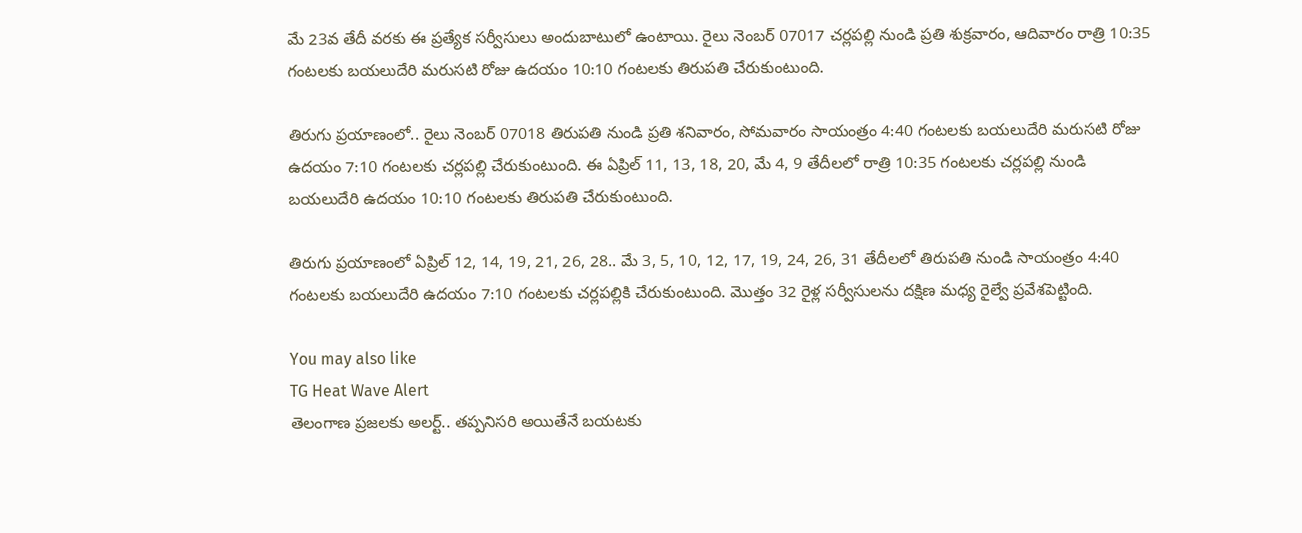మే 23వ తేదీ వరకు ఈ ప్రత్యేక సర్వీసులు అందుబాటులో ఉంటాయి. రైలు నెంబర్ 07017 చర్లపల్లి నుండి ప్రతి శుక్రవారం, ఆదివారం రాత్రి 10:35 గంటలకు బయలుదేరి మరుసటి రోజు ఉదయం 10:10 గంటలకు తిరుపతి చేరుకుంటుంది.

తిరుగు ప్రయాణంలో.. రైలు నెంబర్ 07018 తిరుపతి నుండి ప్రతి శనివారం, సోమవారం సాయంత్రం 4:40 గంటలకు బయలుదేరి మరుసటి రోజు ఉదయం 7:10 గంటలకు చర్లపల్లి చేరుకుంటుంది. ఈ ఏప్రిల్ 11, 13, 18, 20, మే 4, 9 తేదీలలో రాత్రి 10:35 గంటలకు చర్లపల్లి నుండి బయలుదేరి ఉదయం 10:10 గంటలకు తిరుపతి చేరుకుంటుంది.

తిరుగు ప్రయాణంలో ఏప్రిల్ 12, 14, 19, 21, 26, 28.. మే 3, 5, 10, 12, 17, 19, 24, 26, 31 తేదీలలో తిరుపతి నుండి సాయంత్రం 4:40 గంటలకు బయలుదేరి ఉదయం 7:10 గంటలకు చర్లపల్లికి చేరుకుంటుంది. మొత్తం 32 రైళ్ల సర్వీసులను దక్షిణ మధ్య రైల్వే ప్రవేశపెట్టింది.

You may also like
TG Heat Wave Alert
తెలంగాణ ప్రజలకు అలర్ట్.. తప్పనిసరి అయితేనే బయటకు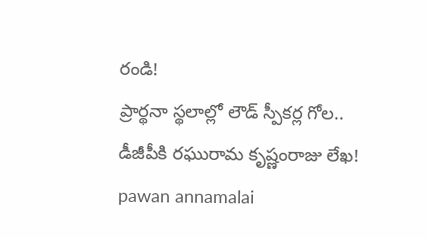రండి!
ప్రార్థనా స్థలాల్లో లౌడ్ స్పీకర్ల గోల.. డీజీపీకి రఘురామ కృష్ణంరాజు లేఖ!
pawan annamalai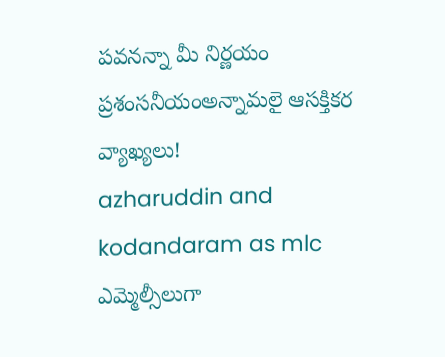పవనన్నా మీ నిర్ణయం ప్రశంసనీయంఅన్నామలై ఆసక్తికర వ్యాఖ్యలు!
azharuddin and kodandaram as mlc
ఎమ్మెల్సీలుగా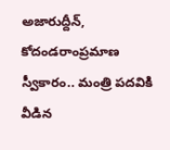అజారుద్దీన్, కోదండరాంప్రమాణ స్వీకారం.. మంత్రి పదవికి వీడిన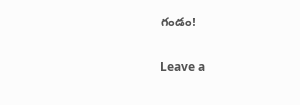గండం!

Leave a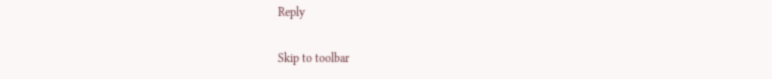Reply

Skip to toolbar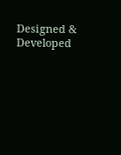Designed & Developed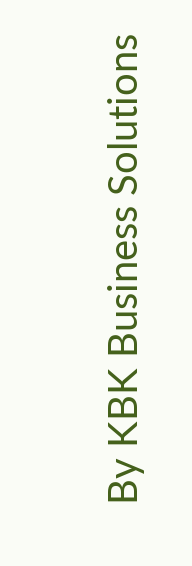By KBK Business Solutions